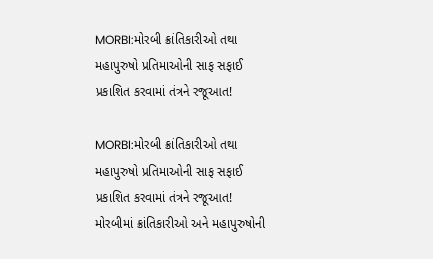MORBI:મોરબી ક્રાંતિકારીઓ તથા મહાપુરુષો પ્રતિમાઓની સાફ સફાઈ પ્રકાશિત કરવામાં તંત્રને રજૂઆત!

MORBI:મોરબી ક્રાંતિકારીઓ તથા મહાપુરુષો પ્રતિમાઓની સાફ સફાઈ પ્રકાશિત કરવામાં તંત્રને રજૂઆત!
મોરબીમાં ક્રાંતિકારીઓ અને મહાપુરુષોની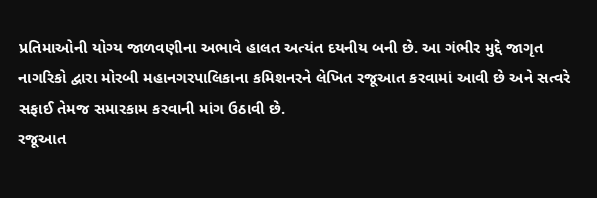પ્રતિમાઓની યોગ્ય જાળવણીના અભાવે હાલત અત્યંત દયનીય બની છે. આ ગંભીર મુદ્દે જાગૃત નાગરિકો દ્વારા મોરબી મહાનગરપાલિકાના કમિશનરને લેખિત રજૂઆત કરવામાં આવી છે અને સત્વરે સફાઈ તેમજ સમારકામ કરવાની માંગ ઉઠાવી છે.
રજૂઆત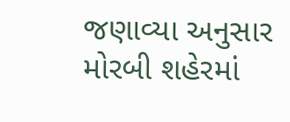જણાવ્યા અનુસાર મોરબી શહેરમાં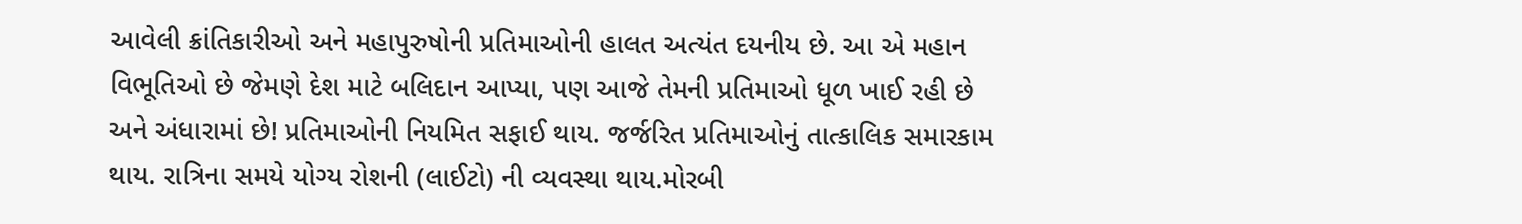આવેલી ક્રાંતિકારીઓ અને મહાપુરુષોની પ્રતિમાઓની હાલત અત્યંત દયનીય છે. આ એ મહાન વિભૂતિઓ છે જેમણે દેશ માટે બલિદાન આપ્યા, પણ આજે તેમની પ્રતિમાઓ ધૂળ ખાઈ રહી છે અને અંધારામાં છે! પ્રતિમાઓની નિયમિત સફાઈ થાય. જર્જરિત પ્રતિમાઓનું તાત્કાલિક સમારકામ થાય. રાત્રિના સમયે યોગ્ય રોશની (લાઈટો) ની વ્યવસ્થા થાય.મોરબી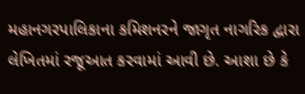મહાનગરપાલિકાના કમિશનરને જાગૃત નાગરિક દ્વારા લેખિતમાં રજૂઆત કરવામાં આવી છે. આશા છે કે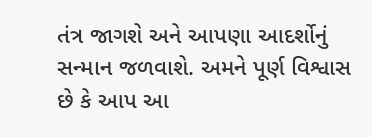તંત્ર જાગશે અને આપણા આદર્શોનું સન્માન જળવાશે. અમને પૂર્ણ વિશ્વાસ છે કે આપ આ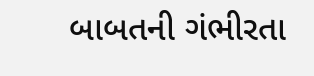બાબતની ગંભીરતા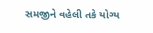સમજીને વહેલી તકે યોગ્ય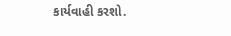કાર્યવાહી કરશો.